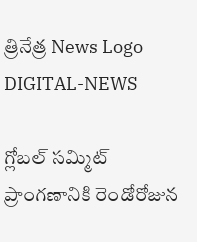త్రినేత్ర News Logo
DIGITAL-NEWS

గ్లోబల్ సమ్మిట్ ప్రాంగణానికి రెండోరోజున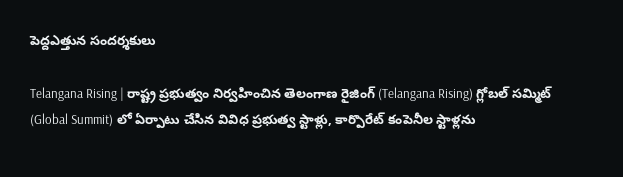పెద్దఎత్తున సందర్శకులు

Telangana Rising | రాష్ట్ర ప్రభుత్వం నిర్వహించిన తెలంగాణ రైజింగ్ (Telangana Rising) గ్లోబల్ సమ్మిట్‌ (Global Summit) లో ఏర్పాటు చేసిన వివిధ ప్రభుత్వ స్టాళ్లు, కార్పొరేట్ కంపెనీల స్టాళ్లను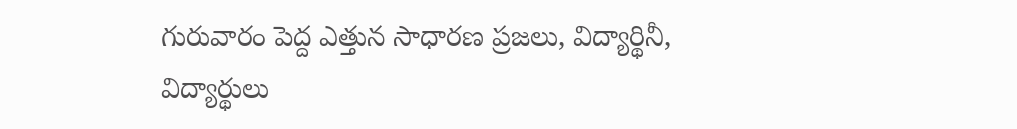గురువారం పెద్ద ఎత్తున సాధారణ ప్రజలు, విద్యార్థినీ, విద్యార్థులు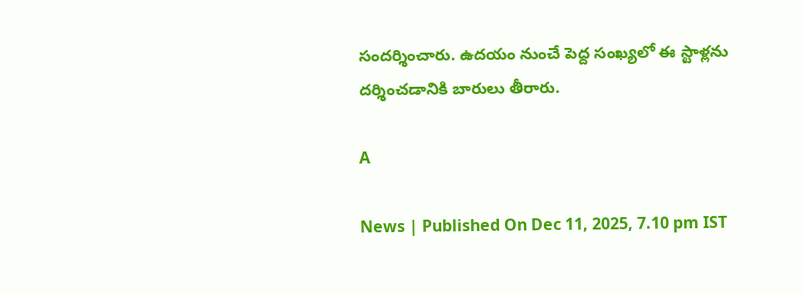సందర్శించారు. ఉదయం నుంచే పెద్ద సంఖ్యలో ఈ స్టాళ్లను దర్శించడానికి బారులు తీరారు.

A

News | Published On Dec 11, 2025, 7.10 pm IST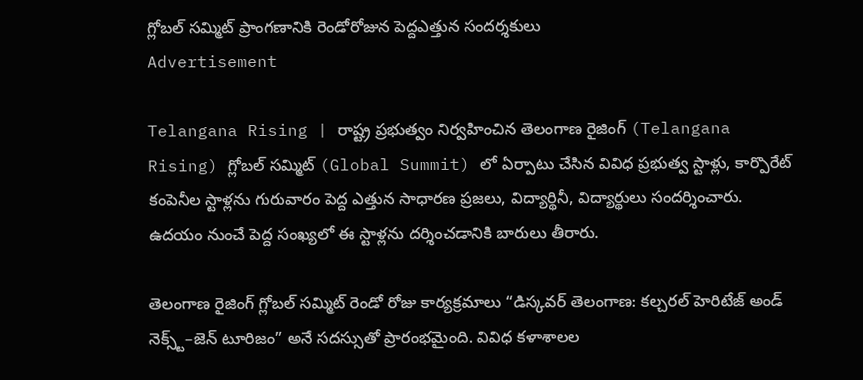గ్లోబల్ సమ్మిట్ ప్రాంగణానికి రెండోరోజున పెద్దఎత్తున సందర్శకులు
Advertisement

Telangana Rising | రాష్ట్ర ప్రభుత్వం నిర్వహించిన తెలంగాణ రైజింగ్ (Telangana Rising) గ్లోబల్ సమ్మిట్‌ (Global Summit) లో ఏర్పాటు చేసిన వివిధ ప్రభుత్వ స్టాళ్లు, కార్పొరేట్ కంపెనీల స్టాళ్లను గురువారం పెద్ద ఎత్తున సాధారణ ప్రజలు, విద్యార్థినీ, విద్యార్థులు సందర్శించారు. ఉదయం నుంచే పెద్ద సంఖ్యలో ఈ స్టాళ్లను దర్శించడానికి బారులు తీరారు.

తెలంగాణ రైజింగ్ గ్లోబల్ సమ్మిట్ రెండో రోజు కార్యక్రమాలు “డిస్కవర్ తెలంగాణ: కల్చరల్ హెరిటేజ్ అండ్ నెక్స్ట్–జెన్ టూరిజం” అనే సదస్సుతో ప్రారంభమైంది. వివిధ క‌ళాశాల‌ల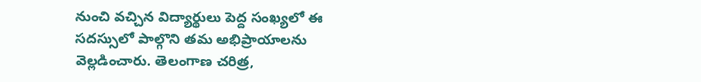నుంచి వచ్చిన విద్యార్థులు పెద్ద సంఖ్యలో ఈ సదస్సులో పాల్గొని తమ అభిప్రాయాలను వెల్లడించారు. తెలంగాణ చరిత్ర,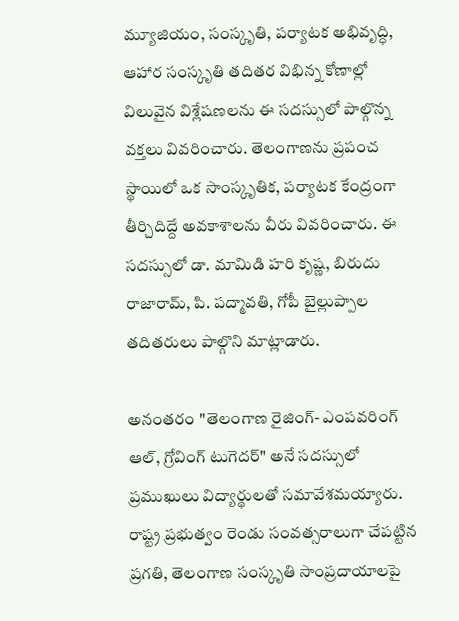మ్యూజియం, సంస్కృతి, పర్యాటక అభివృద్ధి, ఆహార సంస్కృతి తదితర విభిన్న కోణాల్లో విలువైన విశ్లేషణలను ఈ సదస్సులో పాల్గొన్న వక్తలు వివరించారు. తెలంగాణను ప్రపంచ స్థాయిలో ఒక సాంస్కృతిక, పర్యాటక కేంద్రంగా తీర్చిదిద్దే అవకాశాలను వీరు వివరించారు. ఈ సదస్సులో డా. మామిడి హరి కృష్ణ, బిరుదు రాజారామ్, పి. పద్మావతి, గోపీ బైల్లుప్పాల త‌దిత‌రులు పాల్గొని మాట్లాడారు.

అనంతరం "తెలంగాణ రైజింగ్- ఎంపవరింగ్ ఆల్, గ్రోవింగ్ టుగెదర్" అనే సదస్సులో ప్రముఖులు విద్యార్థులతో సమావేశమయ్యారు. రాష్ట్ర ప్రభుత్వం రెండు సంవత్సరాలుగా చేపట్టిన ప్రగతి, తెలంగాణ సంస్కృతి సాంప్రదాయాలపై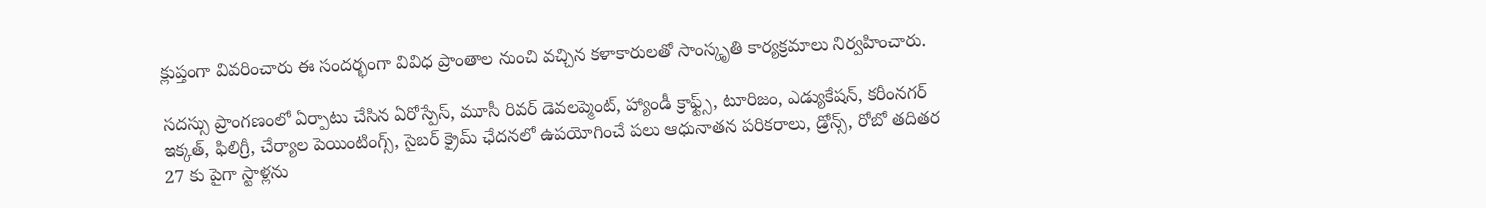క్లుప్తంగా వివరించారు ఈ సందర్భంగా వివిధ ప్రాంతాల నుంచి వచ్చిన కళాకారులతో సాంస్కృతి కార్యక్రమాలు నిర్వహించారు.

సదస్సు ప్రాంగణంలో ఏర్పాటు చేసిన ఏరోస్పేస్‌, మూసీ రివర్ డెవలప్మెంట్, హ్యాండీ క్రాఫ్ట్స్, టూరిజం, ఎడ్యుకేషన్, కరీంనగర్ ఇక్కత్, ఫిలిగ్రీ, చేర్యాల పెయింటింగ్స్, సైబర్ క్రైమ్ ఛేదనలో ఉపయోగించే పలు ఆధునాతన పరికరాలు, డ్రోన్స్, రోబో తదితర 27 కు పైగా స్టాళ్లను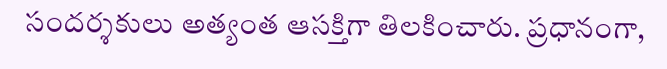సందర్శకులు అత్యంత ఆసక్తిగా తిలకించారు. ప్రధానంగా,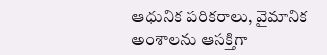ఆధునిక పరికరాలు, వైమానిక అంశాలను ఆసక్తిగా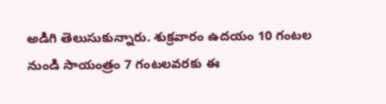అడిగి తెలుసుకున్నారు. శుక్రవారం ఉదయం 10 గంటల నుండి సాయంత్రం 7 గంటలవరకు ఈ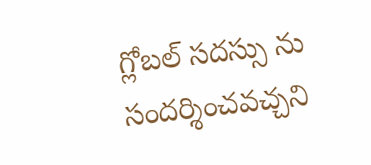గ్లోబల్ సదస్సు ను సందర్శించ‌వ‌చ్చ‌ని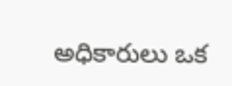అధికారులు ఒక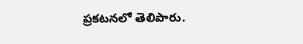ప్రకటనలో తెలిపారు.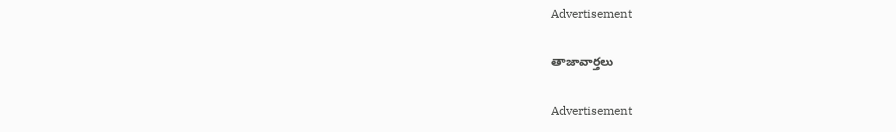Advertisement

తాజావార్తలు

Advertisement